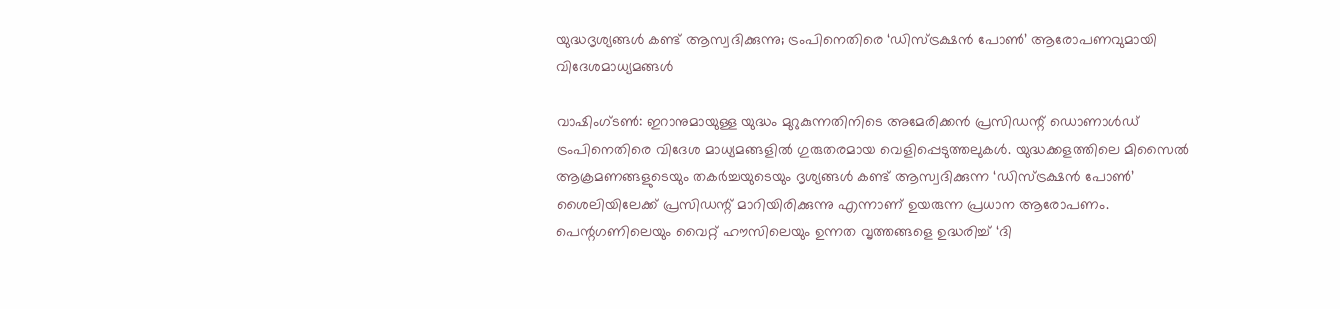യുദ്ധദൃശ്യങ്ങൾ കണ്ട് ആസ്വദിക്കുന്നു; ട്രംപിനെതിരെ ‘ഡിസ്ട്രക്ഷൻ പോൺ’ ആരോപണവുമായി വിദേശമാധ്യമങ്ങൾ

വാഷിംഗ്ടണ്‍: ഇറാനുമായുള്ള യുദ്ധം മുറുകുന്നതിനിടെ അമേരിക്കന്‍ പ്രസിഡന്റ് ഡൊണാള്‍ഡ് ട്രംപിനെതിരെ വിദേശ മാധ്യമങ്ങളില്‍ ഗുരുതരമായ വെളിപ്പെടുത്തലുകള്‍. യുദ്ധക്കളത്തിലെ മിസൈല്‍ ആക്രമണങ്ങളുടെയും തകര്‍ച്ചയുടെയും ദൃശ്യങ്ങള്‍ കണ്ട് ആസ്വദിക്കുന്ന ‘ഡിസ്ട്രക്ഷന്‍ പോണ്‍’ ശൈലിയിലേക്ക് പ്രസിഡന്റ് മാറിയിരിക്കുന്നു എന്നാണ് ഉയരുന്ന പ്രധാന ആരോപണം. പെന്റഗണിലെയും വൈറ്റ് ഹൗസിലെയും ഉന്നത വൃത്തങ്ങളെ ഉദ്ധരിച്ച് ‘ദി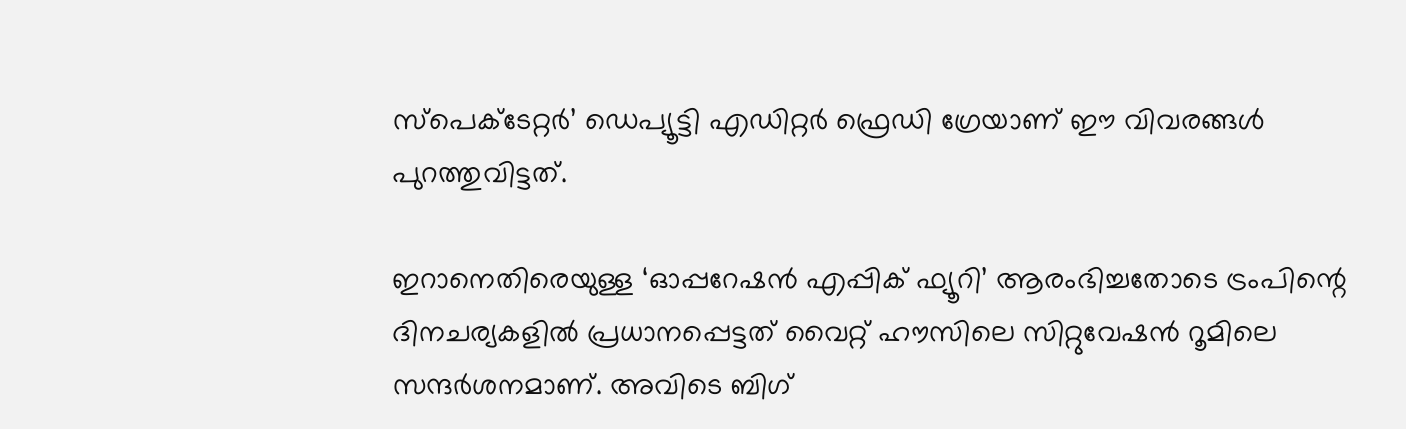സ്പെക്ടേറ്റര്‍’ ഡെപ്യൂട്ടി എഡിറ്റര്‍ ഫ്രെഡി ഗ്രേയാണ് ഈ വിവരങ്ങള്‍ പുറത്തുവിട്ടത്.

ഇറാനെതിരെയുള്ള ‘ഓപ്പറേഷന്‍ എപ്പിക് ഫ്യൂറി’ ആരംഭിച്ചതോടെ ട്രംപിന്റെ ദിനചര്യകളില്‍ പ്രധാനപ്പെട്ടത് വൈറ്റ് ഹൗസിലെ സിറ്റുവേഷന്‍ റൂമിലെ സന്ദര്‍ശനമാണ്. അവിടെ ബിഗ്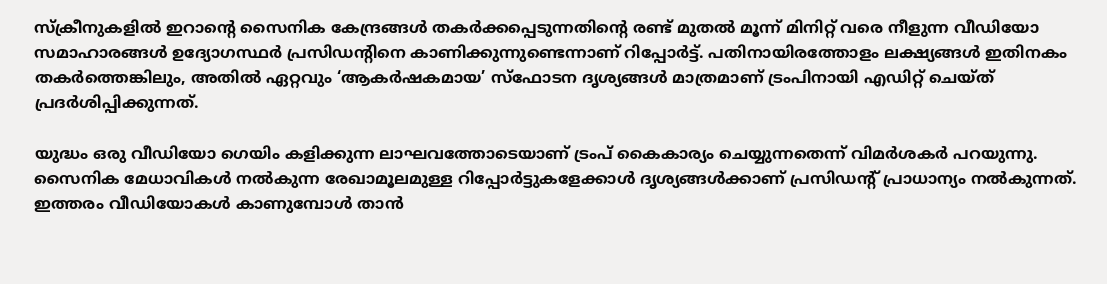സ്‌ക്രീനുകളില്‍ ഇറാന്റെ സൈനിക കേന്ദ്രങ്ങള്‍ തകര്‍ക്കപ്പെടുന്നതിന്റെ രണ്ട് മുതല്‍ മൂന്ന് മിനിറ്റ് വരെ നീളുന്ന വീഡിയോ സമാഹാരങ്ങള്‍ ഉദ്യോഗസ്ഥര്‍ പ്രസിഡന്റിനെ കാണിക്കുന്നുണ്ടെന്നാണ് റിപ്പോര്‍ട്ട്. പതിനായിരത്തോളം ലക്ഷ്യങ്ങള്‍ ഇതിനകം തകര്‍ത്തെങ്കിലും, അതില്‍ ഏറ്റവും ‘ആകര്‍ഷകമായ’ സ്‌ഫോടന ദൃശ്യങ്ങള്‍ മാത്രമാണ് ട്രംപിനായി എഡിറ്റ് ചെയ്ത് പ്രദര്‍ശിപ്പിക്കുന്നത്.

യുദ്ധം ഒരു വീഡിയോ ഗെയിം കളിക്കുന്ന ലാഘവത്തോടെയാണ് ട്രംപ് കൈകാര്യം ചെയ്യുന്നതെന്ന് വിമര്‍ശകര്‍ പറയുന്നു. സൈനിക മേധാവികള്‍ നല്‍കുന്ന രേഖാമൂലമുള്ള റിപ്പോര്‍ട്ടുകളേക്കാള്‍ ദൃശ്യങ്ങള്‍ക്കാണ് പ്രസിഡന്റ് പ്രാധാന്യം നല്‍കുന്നത്. ഇത്തരം വീഡിയോകള്‍ കാണുമ്പോള്‍ താന്‍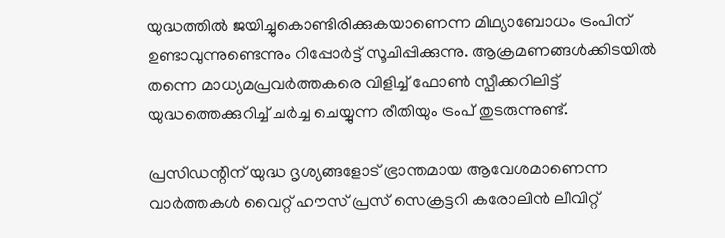യുദ്ധത്തില്‍ ജയിച്ചുകൊണ്ടിരിക്കുകയാണെന്ന മിഥ്യാബോധം ട്രംപിന് ഉണ്ടാവുന്നുണ്ടെന്നും റിപ്പോര്‍ട്ട് സൂചിപ്പിക്കുന്നു. ആക്രമണങ്ങള്‍ക്കിടയില്‍ തന്നെ മാധ്യമപ്രവര്‍ത്തകരെ വിളിച്ച് ഫോണ്‍ സ്പീക്കറിലിട്ട് യുദ്ധത്തെക്കുറിച്ച് ചര്‍ച്ച ചെയ്യുന്ന രീതിയും ട്രംപ് തുടരുന്നുണ്ട്.

പ്രസിഡന്റിന് യുദ്ധ ദൃശ്യങ്ങളോട് ഭ്രാന്തമായ ആവേശമാണെന്ന വാര്‍ത്തകള്‍ വൈറ്റ് ഹൗസ് പ്രസ് സെക്രട്ടറി കരോലിന്‍ ലീവിറ്റ്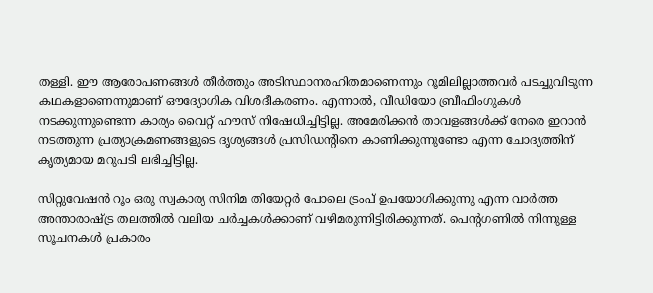തള്ളി. ഈ ആരോപണങ്ങള്‍ തീര്‍ത്തും അടിസ്ഥാനരഹിതമാണെന്നും റൂമിലില്ലാത്തവര്‍ പടച്ചുവിടുന്ന കഥകളാണെന്നുമാണ് ഔദ്യോഗിക വിശദീകരണം. എന്നാല്‍, വീഡിയോ ബ്രീഫിംഗുകള്‍ നടക്കുന്നുണ്ടെന്ന കാര്യം വൈറ്റ് ഹൗസ് നിഷേധിച്ചിട്ടില്ല. അമേരിക്കന്‍ താവളങ്ങള്‍ക്ക് നേരെ ഇറാന്‍ നടത്തുന്ന പ്രത്യാക്രമണങ്ങളുടെ ദൃശ്യങ്ങള്‍ പ്രസിഡന്റിനെ കാണിക്കുന്നുണ്ടോ എന്ന ചോദ്യത്തിന് കൃത്യമായ മറുപടി ലഭിച്ചിട്ടില്ല.

സിറ്റുവേഷന്‍ റൂം ഒരു സ്വകാര്യ സിനിമ തിയേറ്റര്‍ പോലെ ട്രംപ് ഉപയോഗിക്കുന്നു എന്ന വാര്‍ത്ത അന്താരാഷ്ട്ര തലത്തില്‍ വലിയ ചര്‍ച്ചകള്‍ക്കാണ് വഴിമരുന്നിട്ടിരിക്കുന്നത്. പെന്റഗണില്‍ നിന്നുള്ള സൂചനകള്‍ പ്രകാരം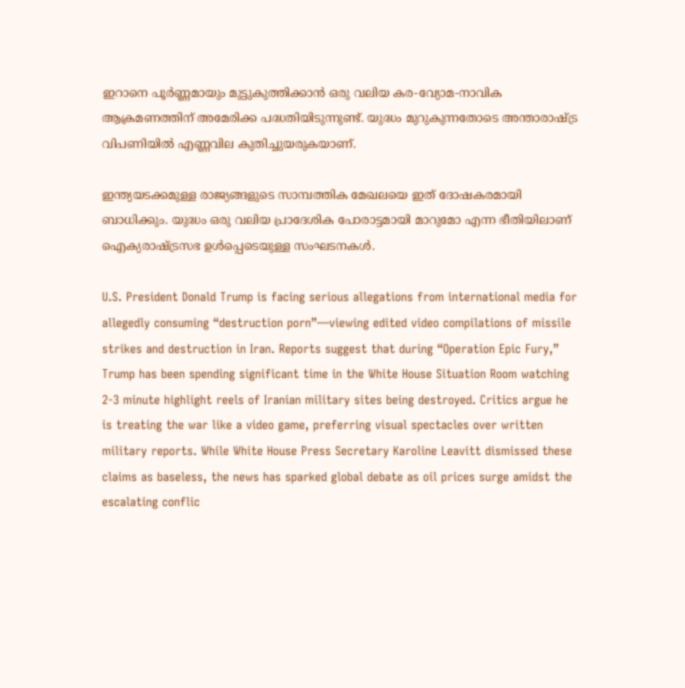ഇറാനെ പൂര്‍ണ്ണമായും മുട്ടുകുത്തിക്കാന്‍ ഒരു വലിയ കര-വ്യോമ-നാവിക ആക്രമണത്തിന് അമേരിക്ക പദ്ധതിയിടുന്നുണ്ട്. യുദ്ധം മുറുകുന്നതോടെ അന്താരാഷ്ട്ര വിപണിയില്‍ എണ്ണവില കുതിച്ചുയരുകയാണ്.

ഇന്ത്യയടക്കമുള്ള രാജ്യങ്ങളുടെ സാമ്പത്തിക മേഖലയെ ഇത് ദോഷകരമായി ബാധിക്കും. യുദ്ധം ഒരു വലിയ പ്രാദേശിക പോരാട്ടമായി മാറുമോ എന്ന ഭീതിയിലാണ് ഐക്യരാഷ്ട്രസഭ ഉള്‍പ്പെടെയുള്ള സംഘടനകള്‍.

U.S. President Donald Trump is facing serious allegations from international media for allegedly consuming “destruction porn”—viewing edited video compilations of missile strikes and destruction in Iran. Reports suggest that during “Operation Epic Fury,” Trump has been spending significant time in the White House Situation Room watching 2-3 minute highlight reels of Iranian military sites being destroyed. Critics argue he is treating the war like a video game, preferring visual spectacles over written military reports. While White House Press Secretary Karoline Leavitt dismissed these claims as baseless, the news has sparked global debate as oil prices surge amidst the escalating conflic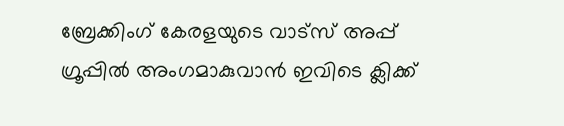ബ്രേക്കിംഗ് കേരളയുടെ വാട്സ് അപ്പ് ഗ്രൂപ്പിൽ അംഗമാകുവാൻ ഇവിടെ ക്ലിക്ക്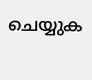ചെയ്യുക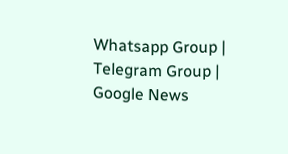Whatsapp Group | Telegram Group | Google News